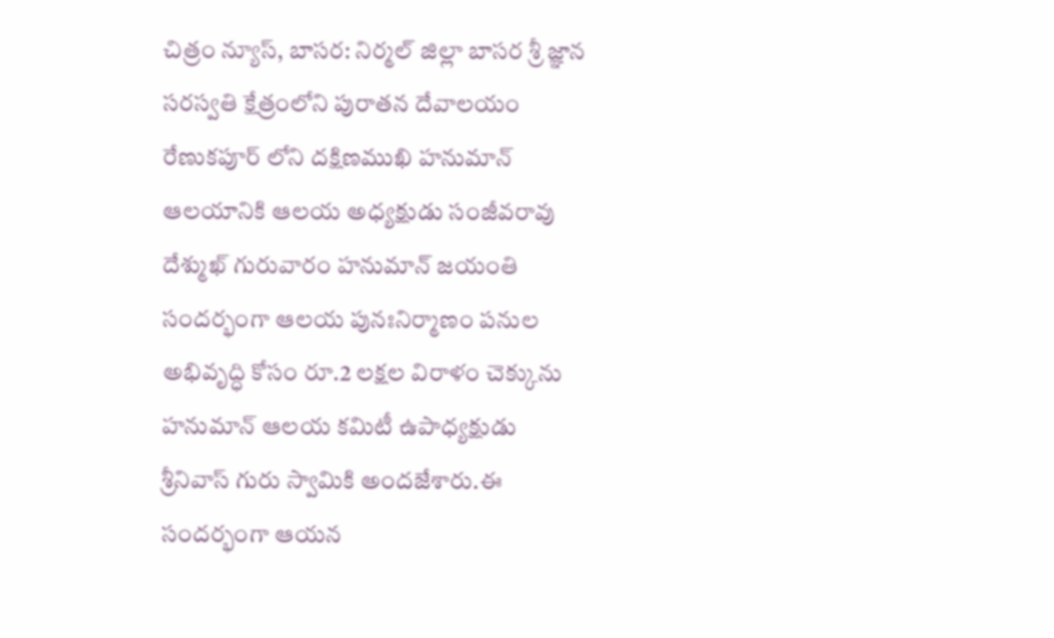చిత్రం న్యూస్, బాసర: నిర్మల్ జిల్లా బాసర శ్రీ జ్ఞాన సరస్వతి క్షేత్రంలోని పురాతన దేవాలయం రేణుకపూర్ లోని దక్షిణముఖి హనుమాన్ ఆలయానికి ఆలయ అధ్యక్షుడు సంజీవరావు దేశ్ముఖ్ గురువారం హనుమాన్ జయంతి సందర్భంగా ఆలయ పునఃనిర్మాణం పనుల అభివృద్ధి కోసం రూ.2 లక్షల విరాళం చెక్కును హనుమాన్ ఆలయ కమిటీ ఉపాధ్యక్షుడు శ్రీనివాస్ గురు స్వామికి అందజేశారు.ఈ సందర్భంగా ఆయన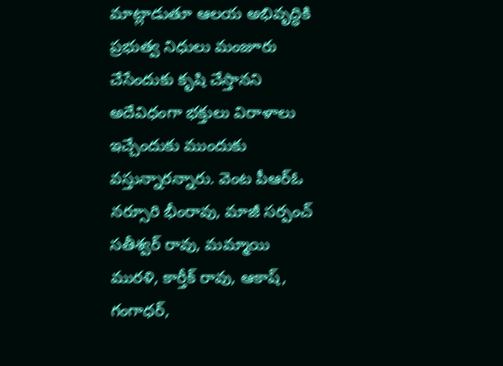మాట్లాడుతూ ఆలయ అభివృద్ధికి ప్రభుత్వ నిధులు మంజూరు చేసేందుకు కృషి చేస్తానని అదేవిధంగా భక్తులు విరాళాలు ఇచ్చేందుకు ముందుకు వస్తున్నారన్నారు. వెంట పీఆర్ఓ నర్సూరి భీంరావు, మాజీ సర్పంచ్ సతీశ్వర్ రావు, మమ్మాయి మురళి, కార్తీక్ రావు, ఆకాష్, గంగాధర్,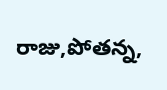రాజు,పోతన్న,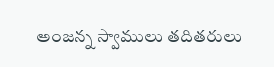అంజన్న స్వాములు తదితరులు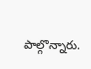పాల్గొన్నారు.